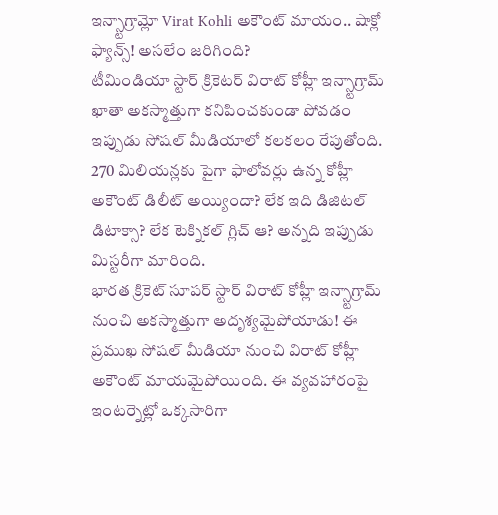ఇన్స్టాగ్రామ్లో Virat Kohli అకౌంట్ మాయం.. షాక్లో ఫ్యాన్స్! అసలేం జరిగింది?
టీమిండియా స్టార్ క్రికెటర్ విరాట్ కోహ్లీ ఇన్స్టాగ్రామ్ ఖాతా అకస్మాత్తుగా కనిపించకుండా పోవడం ఇప్పుడు సోషల్ మీడియాలో కలకలం రేపుతోంది. 270 మిలియన్లకు పైగా ఫాలోవర్లు ఉన్న కోహ్లీ అకౌంట్ డిలీట్ అయ్యిందా? లేక ఇది డిజిటల్ డిటాక్సా? లేక టెక్నికల్ గ్లిచ్ ఆ? అన్నది ఇప్పుడు మిస్టరీగా మారింది.
భారత క్రికెట్ సూపర్ స్టార్ విరాట్ కోహ్లీ ఇన్స్టాగ్రామ్ నుంచి అకస్మాత్తుగా అదృశ్యమైపోయాడు! ఈ ప్రముఖ సోషల్ మీడియా నుంచి విరాట్ కోహ్లీ అకౌంట్ మాయమైపోయింది. ఈ వ్యవహారంపై ఇంటర్నెట్లో ఒక్కసారిగా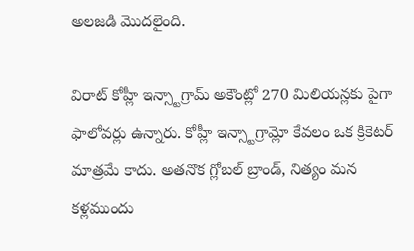అలజడి మొదలైంది.

విరాట్ కోహ్లీ ఇన్స్టాగ్రామ్ అకౌంట్లో 270 మిలియన్లకు పైగా ఫాలోవర్లు ఉన్నారు. కోహ్లీ ఇన్స్టాగ్రామ్లో కేవలం ఒక క్రికెటర్ మాత్రమే కాదు. అతనొక గ్లోబల్ బ్రాండ్, నిత్యం మన కళ్లముందు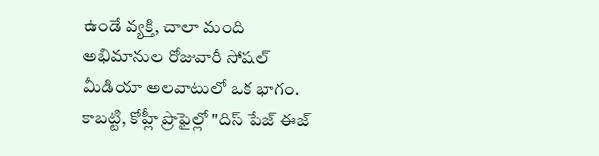ఉండే వ్యక్తి, చాలా మంది అభిమానుల రోజువారీ సోషల్ మీడియా అలవాటులో ఒక భాగం. కాబట్టి, కోహ్లీ ప్రొఫైల్లో "దిస్ పేజ్ ఈజ్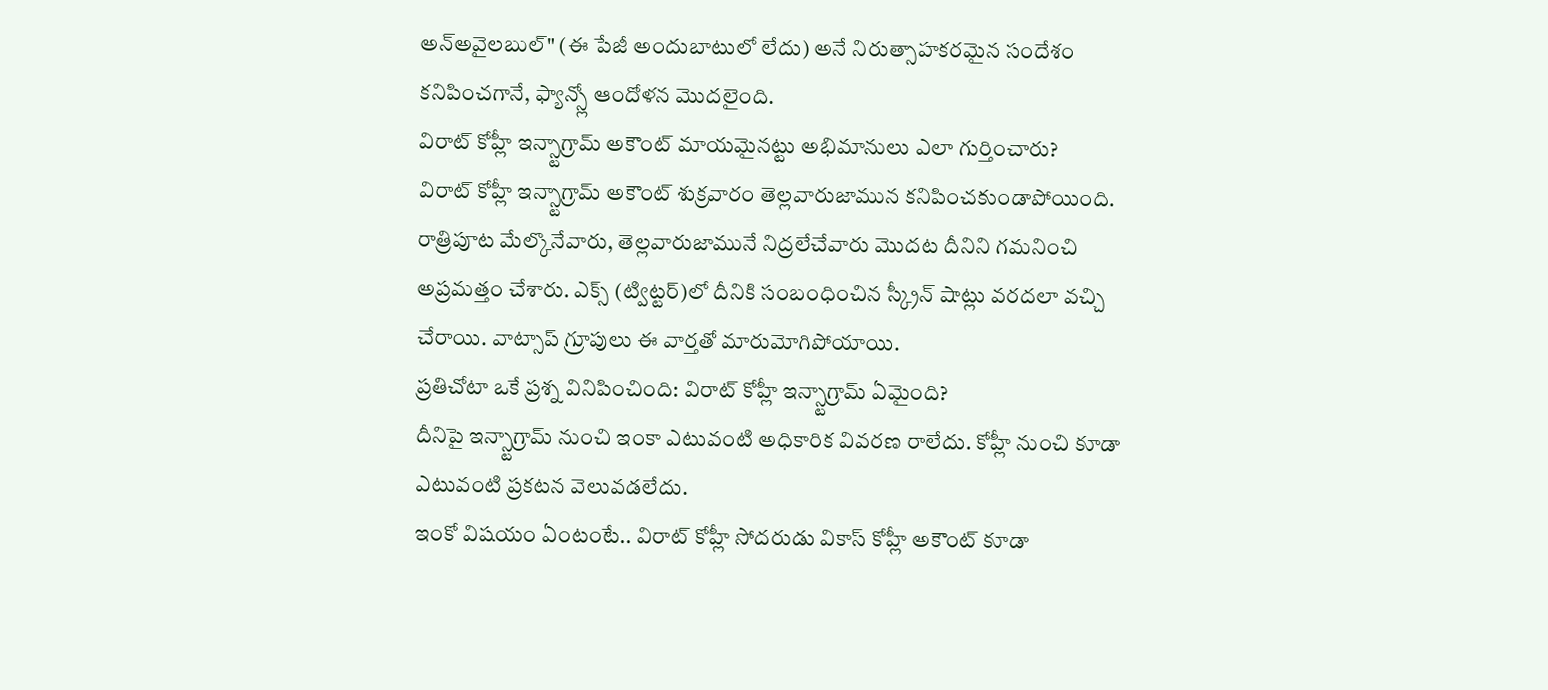అన్అవైలబుల్" (ఈ పేజీ అందుబాటులో లేదు) అనే నిరుత్సాహకరమైన సందేశం కనిపించగానే, ఫ్యాన్స్లో ఆందోళన మొదలైంది.
విరాట్ కోహ్లీ ఇన్స్టాగ్రామ్ అకౌంట్ మాయమైనట్టు అభిమానులు ఎలా గుర్తించారు?
విరాట్ కోహ్లీ ఇన్స్టాగ్రామ్ అకౌంట్ శుక్రవారం తెల్లవారుజామున కనిపించకుండాపోయింది. రాత్రిపూట మేల్కొనేవారు, తెల్లవారుజామునే నిద్రలేచేవారు మొదట దీనిని గమనించి అప్రమత్తం చేశారు. ఎక్స్ (ట్విట్టర్)లో దీనికి సంబంధించిన స్క్రీన్ షాట్లు వరదలా వచ్చి చేరాయి. వాట్సాప్ గ్రూపులు ఈ వార్తతో మారుమోగిపోయాయి.
ప్రతిచోటా ఒకే ప్రశ్న వినిపించింది: విరాట్ కోహ్లీ ఇన్స్టాగ్రామ్ ఏమైంది?
దీనిపై ఇన్స్టాగ్రామ్ నుంచి ఇంకా ఎటువంటి అధికారిక వివరణ రాలేదు. కోహ్లీ నుంచి కూడా ఎటువంటి ప్రకటన వెలువడలేదు.
ఇంకో విషయం ఏంటంటే.. విరాట్ కోహ్లీ సోదరుడు వికాస్ కోహ్లీ అకౌంట్ కూడా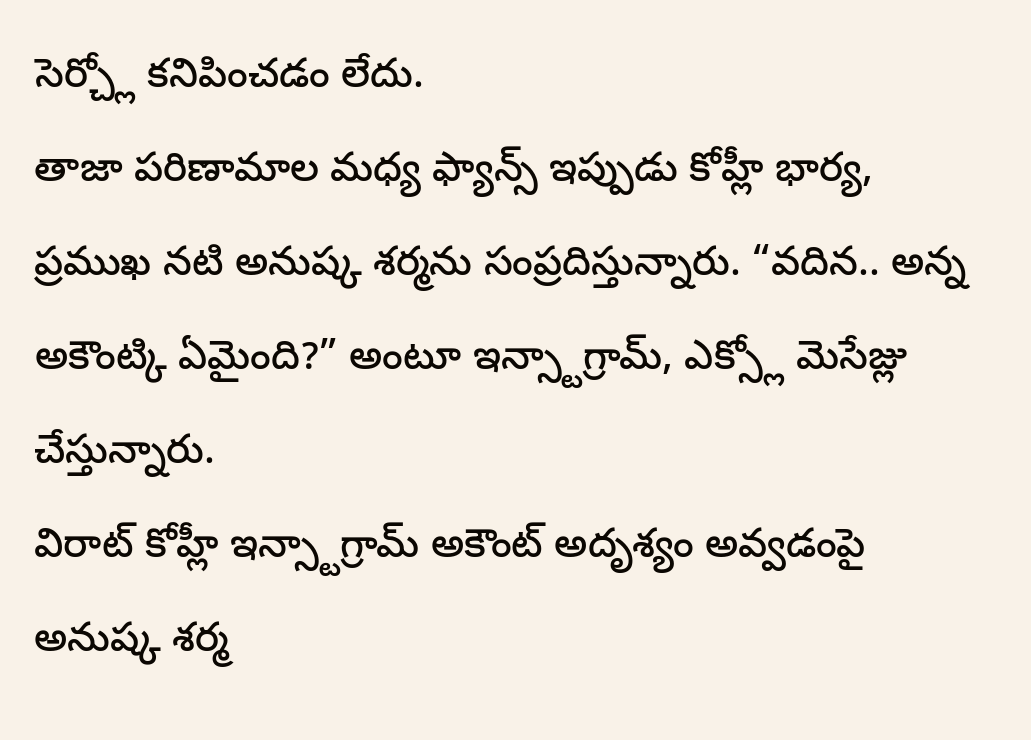సెర్చ్లో కనిపించడం లేదు.
తాజా పరిణామాల మధ్య ఫ్యాన్స్ ఇప్పుడు కోహ్లీ భార్య, ప్రముఖ నటి అనుష్క శర్మను సంప్రదిస్తున్నారు. “వదిన.. అన్న అకౌంట్కి ఏమైంది?” అంటూ ఇన్స్టాగ్రామ్, ఎక్స్లో మెసేజ్లు చేస్తున్నారు.
విరాట్ కోహ్లీ ఇన్స్టాగ్రామ్ అకౌంట్ అదృశ్యం అవ్వడంపై అనుష్క శర్మ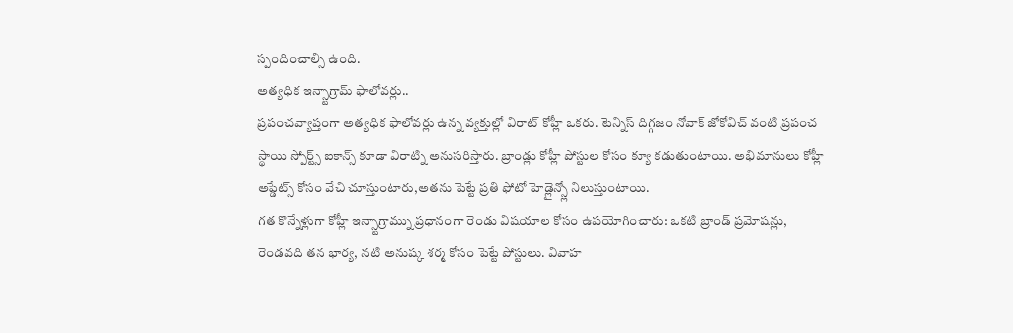స్పందించాల్సి ఉంది.
అత్యధిక ఇన్స్టాగ్రామ్ ఫాలోవర్లు..
ప్రపంచవ్యాప్తంగా అత్యధిక ఫాలోవర్లు ఉన్న వ్యక్తుల్లో విరాట్ కోహ్లీ ఒకరు. టెన్నిస్ దిగ్గజం నోవాక్ జోకోవిచ్ వంటి ప్రపంచ స్థాయి స్పోర్ట్స్ ఐకాన్స్ కూడా విరాట్ని అనుసరిస్తారు. బ్రాండ్లు కోహ్లీ పోస్టుల కోసం క్యూ కడుతుంటాయి. అభిమానులు కోహ్లీ అప్డేట్స్ కోసం వేచి చూస్తుంటారు,అతను పెట్టే ప్రతి ఫోటో హెడ్లైన్స్లో నిలుస్తుంటాయి.
గత కొన్నేళ్లుగా కోహ్లీ ఇన్స్టాగ్రామ్ను ప్రధానంగా రెండు విషయాల కోసం ఉపయోగించారు: ఒకటి బ్రాండ్ ప్రమోషన్లు, రెండవది తన భార్య, నటి అనుష్క శర్మ కోసం పెట్టే పోస్టులు. వివాహ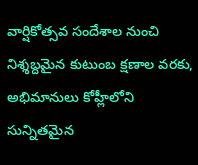వార్షికోత్సవ సందేశాల నుంచి నిశ్శబ్దమైన కుటుంబ క్షణాల వరకు, అభిమానులు కోహ్లీలోని సున్నితమైన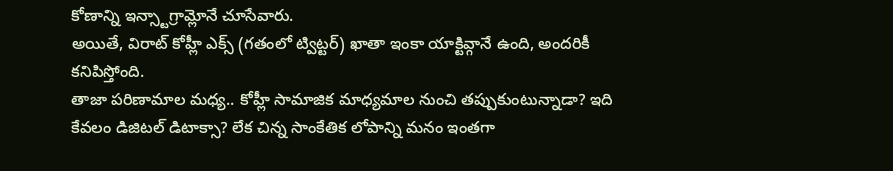కోణాన్ని ఇన్స్టాగ్రామ్లోనే చూసేవారు.
అయితే, విరాట్ కోహ్లీ ఎక్స్ (గతంలో ట్విట్టర్) ఖాతా ఇంకా యాక్టివ్గానే ఉంది, అందరికీ కనిపిస్తోంది.
తాజా పరిణామాల మధ్య.. కోహ్లీ సామాజిక మాధ్యమాల నుంచి తప్పుకుంటున్నాడా? ఇది కేవలం డిజిటల్ డిటాక్సా? లేక చిన్న సాంకేతిక లోపాన్ని మనం ఇంతగా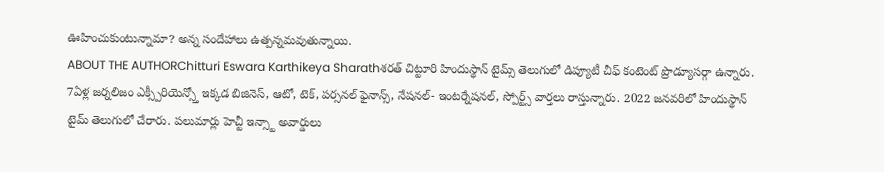ఊహించుకుంటున్నామా? అన్న సందేహాలు ఉత్పన్నమవుతున్నాయి.
ABOUT THE AUTHORChitturi Eswara Karthikeya Sharathశరత్ చిట్టూరి హిందుస్థాన్ టైమ్స్ తెలుగులో డిప్యూటీ చీఫ్ కంటెంట్ ప్రొడ్యూసర్గా ఉన్నారు. 7ఏళ్ల జర్నలిజం ఎక్స్పీరియెన్స్తో ఇక్కడ బిజినెస్, ఆటో, టెక్, పర్సనల్ ఫైనాన్స్, నేషనల్- ఇంటర్నేషనల్, స్పోర్ట్స్ వార్తలు రాస్తున్నారు. 2022 జనవరిలో హిందుస్థాన్ టైమ్ తెలుగులో చేరారు. పలుమార్లు హెచ్టీ ఇన్స్టా అవార్డులు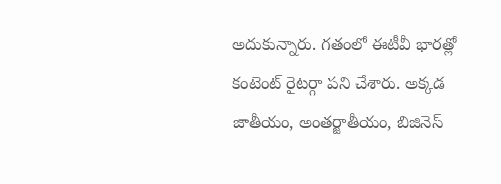అదుకున్నారు. గతంలో ఈటీవీ భారత్లో కంటెంట్ రైటర్గా పని చేశారు. అక్కడ జాతీయం, అంతర్జాతీయం, బిజినెస్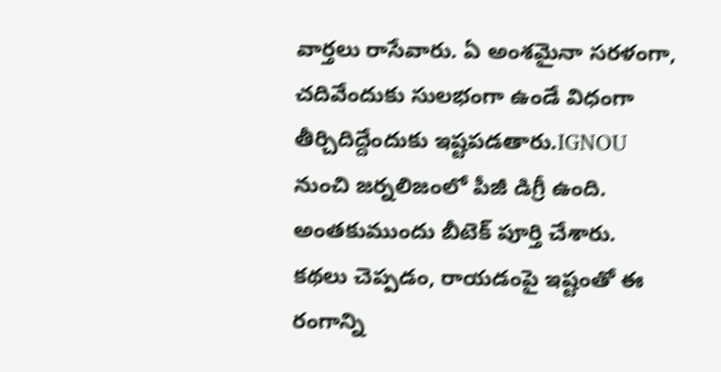వార్తలు రాసేవారు. ఏ అంశమైనా సరళంగా, చదివేందుకు సులభంగా ఉండే విధంగా తీర్చిదిద్దేందుకు ఇష్టపడతారు.IGNOU నుంచి జర్నలిజంలో పీజీ డిగ్రీ ఉంది. అంతకుముందు బీటెక్ పూర్తి చేశారు. కథలు చెప్పడం, రాయడంపై ఇష్టంతో ఈ రంగాన్ని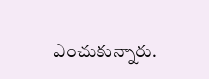ఎంచుకున్నారు.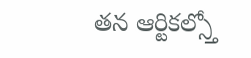తన ఆర్టికల్స్తో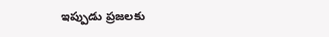ఇప్పుడు ప్రజలకు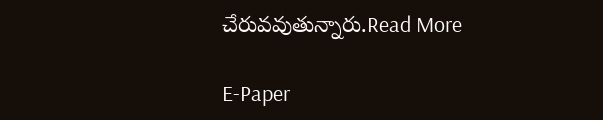చేరువవుతున్నారు.Read More

E-Paper